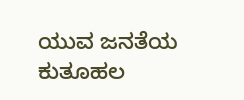ಯುವ ಜನತೆಯ ಕುತೂಹಲ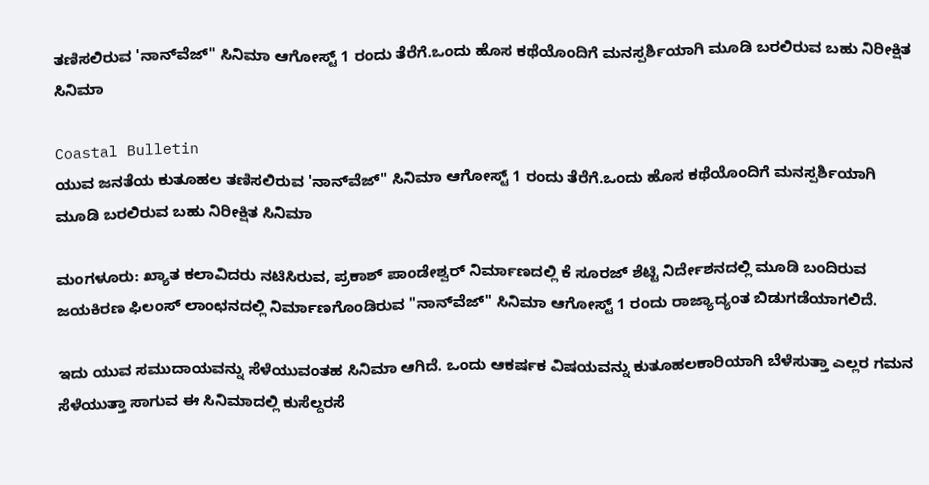ತಣಿಸಲಿರುವ 'ನಾನ್‌ವೆಜ್‌" ಸಿನಿಮಾ ಆಗೋಸ್ಟ್ 1 ರಂದು ತೆರೆಗೆ.ಒಂದು ಹೊಸ ಕಥೆಯೊಂದಿಗೆ ಮನಸ್ಪರ್ಶಿಯಾಗಿ ಮೂಡಿ ಬರಲಿರುವ ಬಹು ನಿರೀಕ್ಷಿತ ಸಿನಿಮಾ

Coastal Bulletin
ಯುವ ಜನತೆಯ ಕುತೂಹಲ ತಣಿಸಲಿರುವ 'ನಾನ್‌ವೆಜ್‌" ಸಿನಿಮಾ ಆಗೋಸ್ಟ್ 1 ರಂದು ತೆರೆಗೆ.ಒಂದು ಹೊಸ ಕಥೆಯೊಂದಿಗೆ ಮನಸ್ಪರ್ಶಿಯಾಗಿ ಮೂಡಿ ಬರಲಿರುವ ಬಹು ನಿರೀಕ್ಷಿತ ಸಿನಿಮಾ

ಮಂಗಳೂರು: ಖ್ಯಾತ ಕಲಾವಿದರು ನಟಿಸಿರುವ, ಪ್ರಕಾಶ್ ಪಾಂಡೇಶ್ವರ್ ನಿರ್ಮಾಣದಲ್ಲಿ ಕೆ ಸೂರಜ್‌ ಶೆಟ್ಟಿ ನಿರ್ದೇಶನದಲ್ಲಿ ಮೂಡಿ ಬಂದಿರುವ ಜಯಕಿರಣ ಫಿಲಂಸ್‌ ಲಾಂಛನದಲ್ಲಿ ನಿರ್ಮಾಣಗೊಂಡಿರುವ "ನಾನ್‌ವೆಜ್‌" ಸಿನಿಮಾ ಆಗೋಸ್ಟ್ 1 ರಂದು ರಾಜ್ಯಾದ್ಯಂತ ಬಿಡುಗಡೆಯಾಗಲಿದೆ.

ಇದು ಯುವ ಸಮುದಾಯವನ್ನು ಸೆಳೆಯುವಂತಹ ಸಿನಿಮಾ ಆಗಿದೆ. ಒಂದು ಆಕರ್ಷಕ ವಿಷಯವನ್ನು ಕುತೂಹಲಕಾರಿಯಾಗಿ ಬೆಳೆಸುತ್ತಾ ಎಲ್ಲರ ಗಮನ ಸೆಳೆಯುತ್ತಾ ಸಾಗುವ ಈ ಸಿನಿಮಾದಲ್ಲಿ ಕುಸೆಲ್ದರಸೆ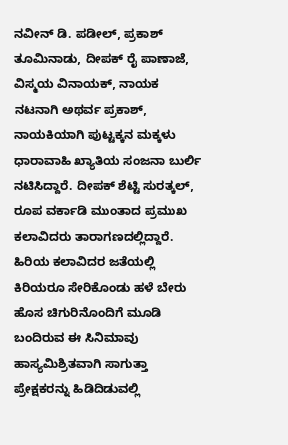ನವೀನ್‌ ಡಿ. ಪಡೀಲ್‌, ಪ್ರಕಾಶ್‌ ತೂಮಿನಾಡು, ದೀಪಕ್ ರೈ ಪಾಣಾಜೆ, ವಿಸ್ಮಯ ವಿನಾಯಕ್, ನಾಯಕ ನಟನಾಗಿ ಅಥರ್ವ ಪ್ರಕಾಶ್‌, ನಾಯಕಿಯಾಗಿ ಪುಟ್ಟಕ್ಕನ ಮಕ್ಕಳು ಧಾರಾವಾಹಿ ಖ್ಯಾತಿಯ ಸಂಜನಾ ಬುರ್ಲಿ ನಟಿಸಿದ್ದಾರೆ. ದೀಪಕ್ ಶೆಟ್ಟಿ ಸುರತ್ಕಲ್, ರೂಪ ವರ್ಕಾಡಿ ಮುಂತಾದ ಪ್ರಮುಖ ಕಲಾವಿದರು ತಾರಾಗಣದಲ್ಲಿದ್ದಾರೆ. ಹಿರಿಯ ಕಲಾವಿದರ ಜತೆಯಲ್ಲಿ ಕಿರಿಯರೂ ಸೇರಿಕೊಂಡು ಹಳೆ ಬೇರು ಹೊಸ ಚಿಗುರಿನೊಂದಿಗೆ ಮೂಡಿ ಬಂದಿರುವ ಈ ಸಿನಿಮಾವು ಹಾಸ್ಯಮಿಶ್ರಿತವಾಗಿ ಸಾಗುತ್ತಾ ಪ್ರೇಕ್ಷಕರನ್ನು ಹಿಡಿದಿಡುವಲ್ಲಿ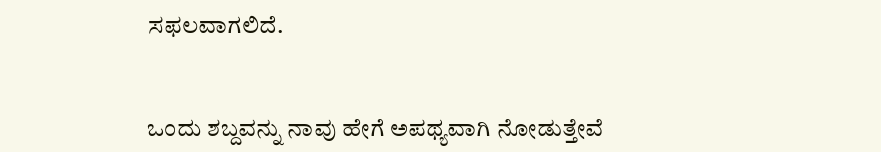ಸಫಲವಾಗಲಿದೆ.


ಒಂದು ಶಬ್ದವನ್ನು ನಾವು ಹೇಗೆ ಅಪಥ್ಯವಾಗಿ ನೋಡುತ್ತೇವೆ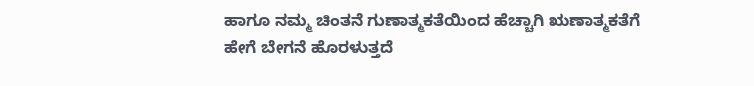ಹಾಗೂ ನಮ್ಮ ಚಿಂತನೆ ಗುಣಾತ್ಮಕತೆಯಿಂದ ಹೆಚ್ಚಾಗಿ ಋಣಾತ್ಮಕತೆಗೆ ಹೇಗೆ ಬೇಗನೆ ಹೊರಳುತ್ತದೆ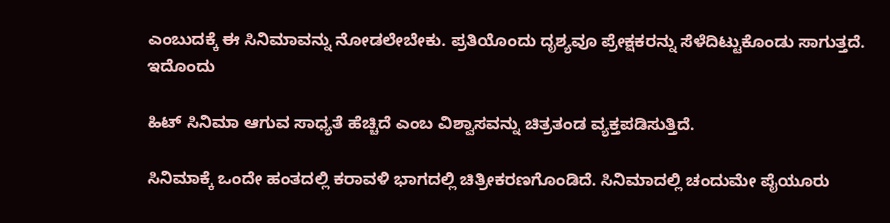ಎಂಬುದಕ್ಕೆ ಈ ಸಿನಿಮಾವನ್ನು ನೋಡಲೇಬೇಕು. ಪ್ರತಿಯೊಂದು ದೃಶ್ಯವೂ ಪ್ರೇಕ್ಷಕರನ್ನು ಸೆಳೆದಿಟ್ಟುಕೊಂಡು ಸಾಗುತ್ತದೆ. ಇದೊಂದು

ಹಿಟ್‌ ಸಿನಿಮಾ ಆಗುವ ಸಾಧ್ಯತೆ ಹೆಚ್ಚಿದೆ ಎಂಬ ವಿಶ್ವಾಸವನ್ನು ಚಿತ್ರತಂಡ ವ್ಯಕ್ತಪಡಿಸುತ್ತಿದೆ.

ಸಿನಿಮಾಕ್ಕೆ ಒಂದೇ ಹಂತದಲ್ಲಿ ಕರಾವಳಿ ಭಾಗದಲ್ಲಿ ಚಿತ್ರೀಕರಣಗೊಂಡಿದೆ. ಸಿನಿಮಾದಲ್ಲಿ ಚಂದುಮೇ ಪೈಯೂರು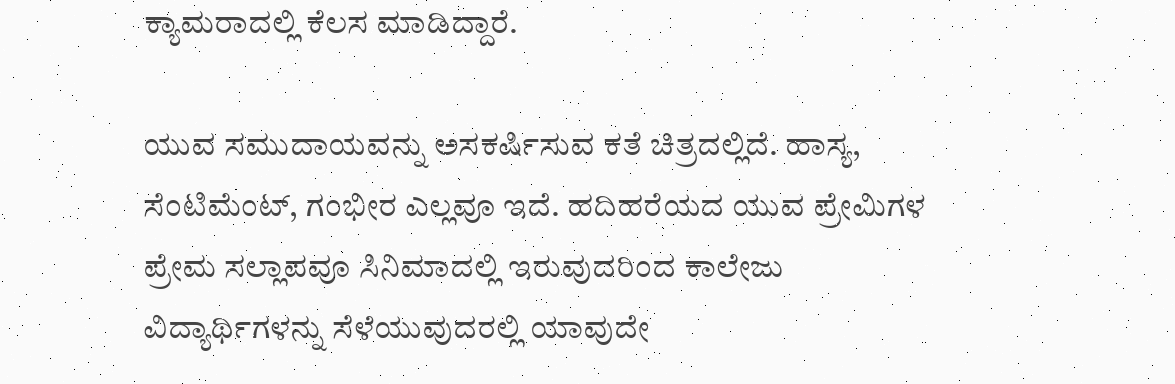ಕ್ಯಾಮರಾದಲ್ಲಿ ಕೆಲಸ ಮಾಡಿದ್ದಾರೆ.

ಯುವ ಸಮುದಾಯವನ್ನು ಅಸಕರ್ಷಿಸುವ ಕತೆ ಚಿತ್ರದಲ್ಲಿದೆ. ಹಾಸ್ಯ, ಸೆಂಟಿಮೆಂಟ್, ಗಂಭೀರ ಎಲ್ಲವೂ ಇದೆ. ಹದಿಹರೆಯದ ಯುವ ಪ್ರೇಮಿಗಳ ಪ್ರೇಮ ಸಲ್ಲಾಪವೂ ಸಿನಿಮಾದಲ್ಲಿ ಇರುವುದರಿಂದ ಕಾಲೇಜು ವಿದ್ಯಾರ್ಥಿಗಳನ್ನು ಸೆಳೆಯುವುದರಲ್ಲಿ ಯಾವುದೇ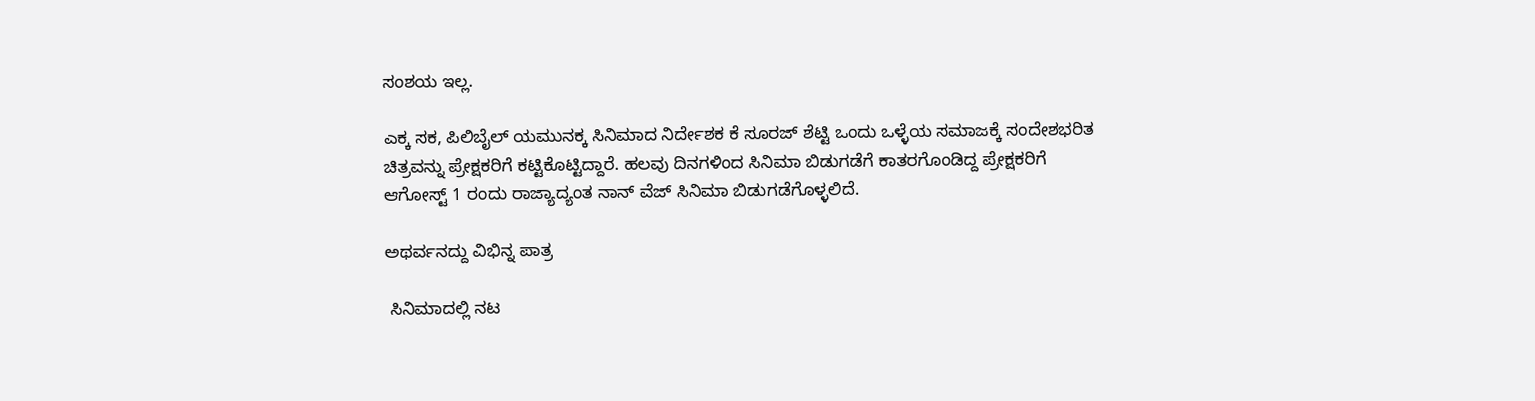ಸಂಶಯ ಇಲ್ಲ.

ಎಕ್ಕ ಸಕ, ಪಿಲಿಬೈಲ್ ಯಮುನಕ್ಕ ಸಿನಿಮಾದ ನಿರ್ದೇಶಕ ಕೆ ಸೂರಜ್ ಶೆಟ್ಟಿ ಒಂದು ಒಳ್ಳೆಯ ಸಮಾಜಕ್ಕೆ ಸಂದೇಶಭರಿತ ಚಿತ್ರವನ್ನು ಪ್ರೇಕ್ಷಕರಿಗೆ ಕಟ್ಟಿಕೊಟ್ಟಿದ್ದಾರೆ. ಹಲವು ದಿನಗಳಿಂದ ಸಿನಿಮಾ ಬಿಡುಗಡೆಗೆ ಕಾತರಗೊಂಡಿದ್ದ ಪ್ರೇಕ್ಷಕರಿಗೆ ಆಗೋಸ್ಟ್ 1 ರಂದು ರಾಜ್ಯಾದ್ಯಂತ ನಾನ್ ವೆಜ್ ಸಿನಿಮಾ ಬಿಡುಗಡೆಗೊಳ್ಳಲಿದೆ.

ಅಥರ್ವನದ್ದು ವಿಭಿನ್ನ ಪಾತ್ರ

 ಸಿನಿಮಾದಲ್ಲಿ ನಟ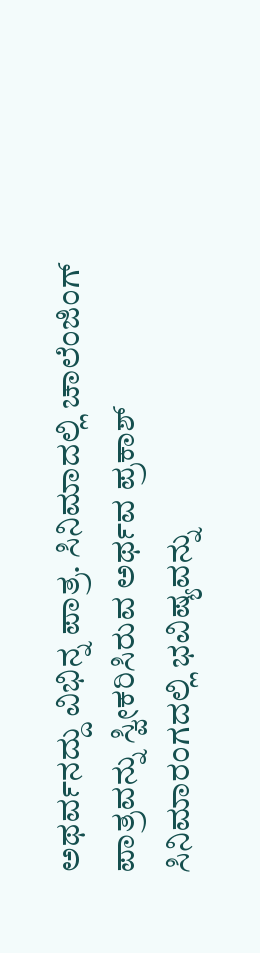ಅಥರ್ವನದ್ದು ವಿಭಿನ್ನ ಪಾತ್ರ. ಸಿನಿಮಾದಲ್ಲಿ ಚಾಲೆಂಜಿಂಗ್ ಪಾತ್ರವನ್ನು ಸ್ವೀಕರಿಸಿರುವ ಅರ್ಥವ ಪ್ರಕಾಶ್ ಸಿನಿಮಾರಂಗದಲ್ಲಿ ಭವಿಷ್ಯವನ್ನು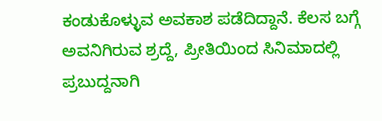ಕಂಡುಕೊಳ್ಳುವ ಅವಕಾಶ ಪಡೆದಿದ್ದಾನೆ. ಕೆಲಸ ಬಗ್ಗೆ ಅವನಿಗಿರುವ ಶ್ರದ್ದೆ, ಪ್ರೀತಿಯಿಂದ ಸಿನಿಮಾದಲ್ಲಿ ಪ್ರಬುದ್ದನಾಗಿ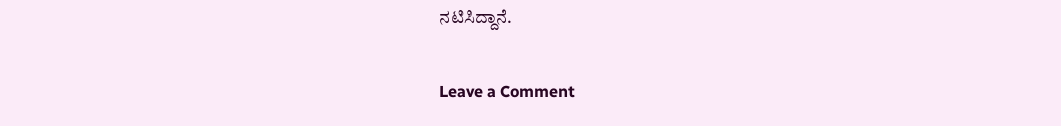ನಟಿಸಿದ್ದಾನೆ.

Leave a Comment